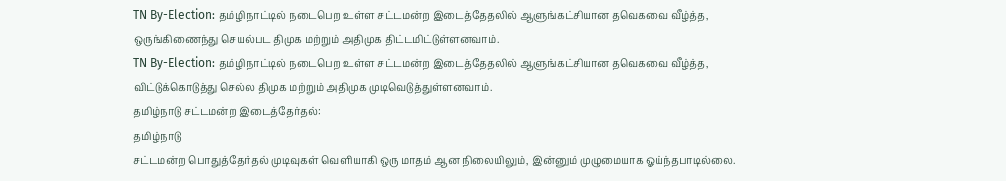TN By-Election: தம்ழிநாட்டில் நடைபெற உள்ள சட்டமன்ற இடைத்தேதலில் ஆளுங்கட்சியான தவெகவை வீழ்த்த, ஒருங்கிணைந்து செயல்பட திமுக மற்றும் அதிமுக திட்டமிட்டுள்ளனவாம்.
TN By-Election: தம்ழிநாட்டில் நடைபெற உள்ள சட்டமன்ற இடைத்தேதலில் ஆளுங்கட்சியான தவெகவை வீழ்த்த, விட்டுக்கொடுத்து செல்ல திமுக மற்றும் அதிமுக முடிவெடுத்துள்ளனவாம்.
தமிழ்நாடு சட்டமன்ற இடைத்தேர்தல்:
தமிழ்நாடு
சட்டமன்ற பொதுத்தேர்தல் முடிவுகள் வெளியாகி ஒரு மாதம் ஆன நிலையிலும், இன்னும் முழுமையாக ஓய்ந்தபாடில்லை.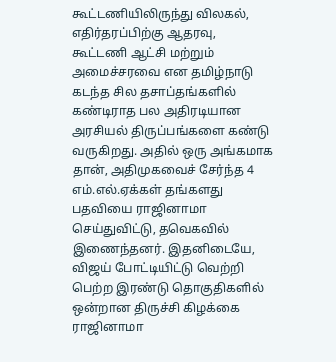கூட்டணியிலிருந்து விலகல், எதிர்தரப்பிற்கு ஆதரவு, கூட்டணி ஆட்சி மற்றும் அமைச்சரவை என தமிழ்நாடு கடந்த சில தசாப்தங்களில் கண்டிராத பல அதிரடியான அரசியல் திருப்பங்களை கண்டு வருகிறது. அதில் ஒரு அங்கமாக தான், அதிமுகவைச் சேர்ந்த 4 எம்.எல்.ஏக்கள் தங்களது பதவியை ராஜினாமா செய்துவிட்டு, தவெகவில் இணைந்தனர். இதனிடையே, விஜய் போட்டியிட்டு வெற்றி பெற்ற இரண்டு தொகுதிகளில் ஒன்றான திருச்சி கிழக்கை ராஜினாமா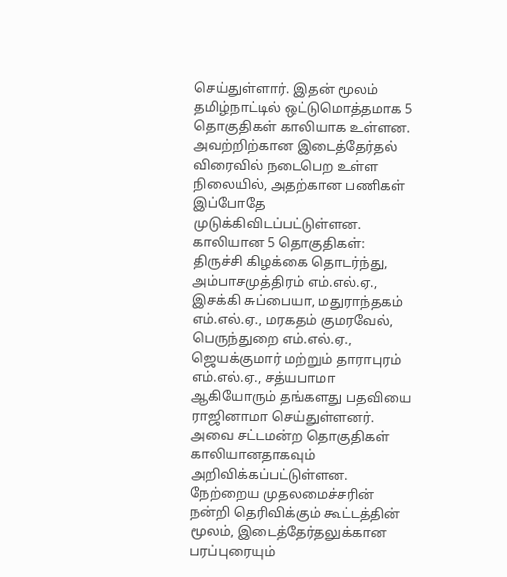செய்துள்ளார். இதன் மூலம் தமிழ்நாட்டில் ஒட்டுமொத்தமாக 5 தொகுதிகள் காலியாக உள்ளன. அவற்றிற்கான இடைத்தேர்தல் விரைவில் நடைபெற உள்ள நிலையில், அதற்கான பணிகள் இப்போதே முடுக்கிவிடப்பட்டுள்ளன.
காலியான 5 தொகுதிகள்:
திருச்சி கிழக்கை தொடர்ந்து, அம்பாசமுத்திரம் எம்.எல்.ஏ., இசக்கி சுப்பையா, மதுராந்தகம் எம்.எல்.ஏ., மரகதம் குமரவேல், பெருந்துறை எம்.எல்.ஏ., ஜெயக்குமார் மற்றும் தாராபுரம் எம்.எல்.ஏ., சத்யபாமா ஆகியோரும் தங்களது பதவியை ராஜினாமா செய்துள்ளனர். அவை சட்டமன்ற தொகுதிகள் காலியானதாகவும் அறிவிக்கப்பட்டுள்ளன. நேற்றைய முதலமைச்சரின் நன்றி தெரிவிக்கும் கூட்டத்தின் மூலம், இடைத்தேர்தலுக்கான பரப்புரையும்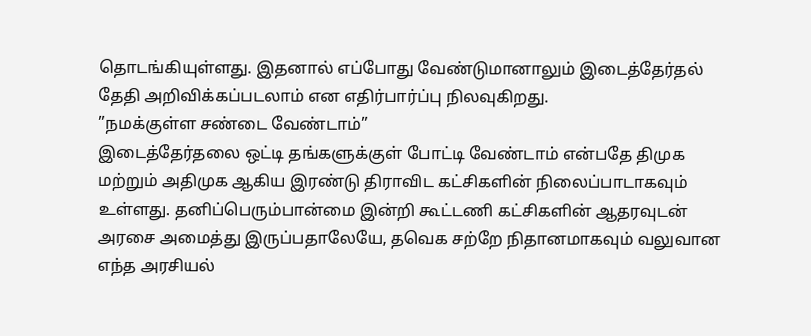தொடங்கியுள்ளது. இதனால் எப்போது வேண்டுமானாலும் இடைத்தேர்தல் தேதி அறிவிக்கப்படலாம் என எதிர்பார்ப்பு நிலவுகிறது.
”நமக்குள்ள சண்டை வேண்டாம்”
இடைத்தேர்தலை ஒட்டி தங்களுக்குள் போட்டி வேண்டாம் என்பதே திமுக மற்றும் அதிமுக ஆகிய இரண்டு திராவிட கட்சிகளின் நிலைப்பாடாகவும் உள்ளது. தனிப்பெரும்பான்மை இன்றி கூட்டணி கட்சிகளின் ஆதரவுடன் அரசை அமைத்து இருப்பதாலேயே, தவெக சற்றே நிதானமாகவும் வலுவான எந்த அரசியல்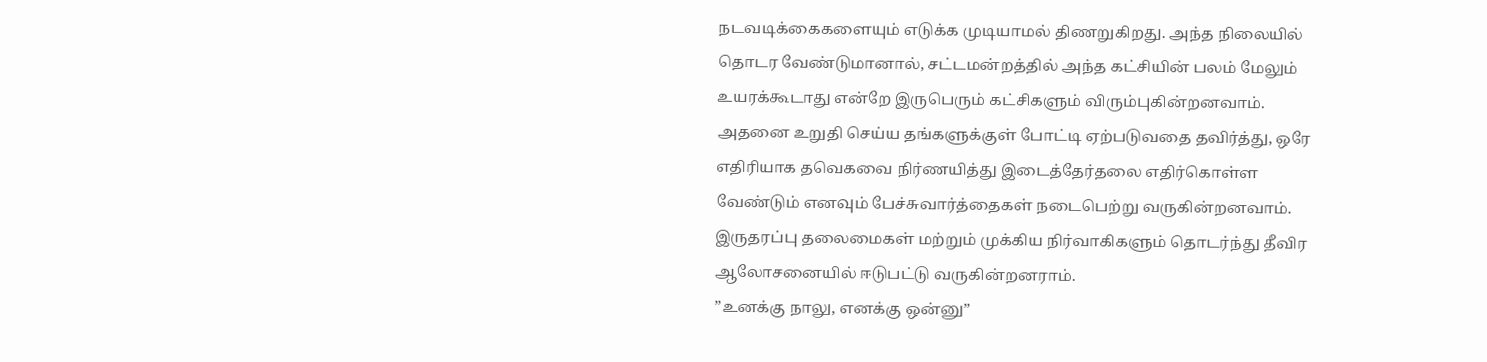நடவடிக்கைகளையும் எடுக்க முடியாமல் திணறுகிறது. அந்த நிலையில் தொடர வேண்டுமானால், சட்டமன்றத்தில் அந்த கட்சியின் பலம் மேலும் உயரக்கூடாது என்றே இருபெரும் கட்சிகளும் விரும்புகின்றனவாம். அதனை உறுதி செய்ய தங்களுக்குள் போட்டி ஏற்படுவதை தவிர்த்து, ஒரே எதிரியாக தவெகவை நிர்ணயித்து இடைத்தேர்தலை எதிர்கொள்ள வேண்டும் எனவும் பேச்சுவார்த்தைகள் நடைபெற்று வருகின்றனவாம். இருதரப்பு தலைமைகள் மற்றும் முக்கிய நிர்வாகிகளும் தொடர்ந்து தீவிர ஆலோசனையில் ஈடுபட்டு வருகின்றனராம்.
”உனக்கு நாலு, எனக்கு ஒன்னு”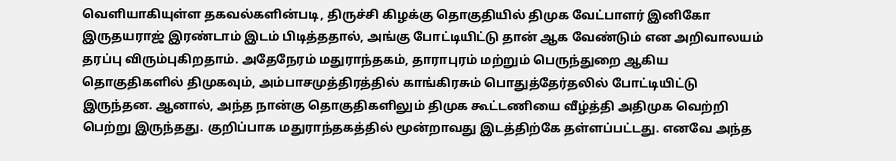வெளியாகியுள்ள தகவல்களின்படி, திருச்சி கிழக்கு தொகுதியில் திமுக வேட்பாளர் இனிகோ இருதயராஜ் இரண்டாம் இடம் பிடித்ததால், அங்கு போட்டியிட்டு தான் ஆக வேண்டும் என அறிவாலயம் தரப்பு விரும்புகிறதாம். அதேநேரம் மதுராந்தகம், தாராபுரம் மற்றும் பெருந்துறை ஆகிய தொகுதிகளில் திமுகவும், அம்பாசமுத்திரத்தில் காங்கிரசும் பொதுத்தேர்தலில் போட்டியிட்டு இருந்தன. ஆனால், அந்த நான்கு தொகுதிகளிலும் திமுக கூட்டணியை வீழ்த்தி அதிமுக வெற்றி பெற்று இருந்தது. குறிப்பாக மதுராந்தகத்தில் மூன்றாவது இடத்திற்கே தள்ளப்பட்டது. எனவே அந்த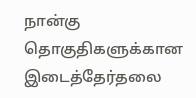நான்கு தொகுதிகளுக்கான இடைத்தேர்தலை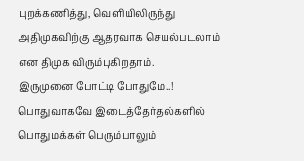புறக்கணித்து, வெளியிலிருந்து அதிமுகவிற்கு ஆதரவாக செயல்படலாம் என திமுக விரும்புகிறதாம்.
இருமுனை போட்டி போதுமே..!
பொதுவாகவே இடைத்தேர்தல்களில் பொதுமக்கள் பெரும்பாலும்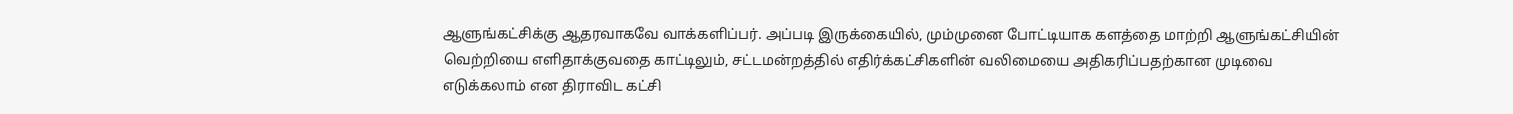ஆளுங்கட்சிக்கு ஆதரவாகவே வாக்களிப்பர். அப்படி இருக்கையில், மும்முனை போட்டியாக களத்தை மாற்றி ஆளுங்கட்சியின் வெற்றியை எளிதாக்குவதை காட்டிலும், சட்டமன்றத்தில் எதிர்க்கட்சிகளின் வலிமையை அதிகரிப்பதற்கான முடிவை எடுக்கலாம் என திராவிட கட்சி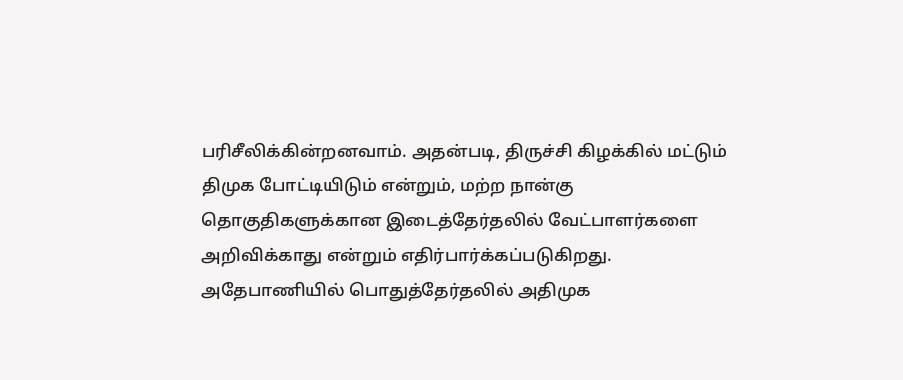பரிசீலிக்கின்றனவாம். அதன்படி, திருச்சி கிழக்கில் மட்டும் திமுக போட்டியிடும் என்றும், மற்ற நான்கு தொகுதிகளுக்கான இடைத்தேர்தலில் வேட்பாளர்களை அறிவிக்காது என்றும் எதிர்பார்க்கப்படுகிறது. அதேபாணியில் பொதுத்தேர்தலில் அதிமுக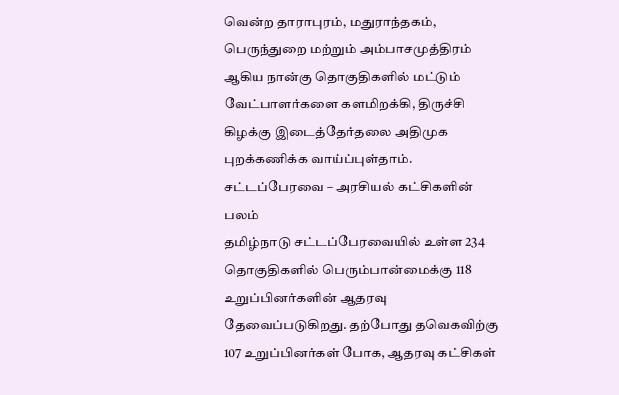வென்ற தாராபுரம், மதுராந்தகம், பெருந்துறை மற்றும் அம்பாசமுத்திரம் ஆகிய நான்கு தொகுதிகளில் மட்டும் வேட்பாளர்களை களமிறக்கி, திருச்சி கிழக்கு இடைத்தேர்தலை அதிமுக புறக்கணிக்க வாய்ப்புள்தாம்.
சட்டப்பேரவை – அரசியல் கட்சிகளின் பலம்
தமிழ்நாடு சட்டப்பேரவையில் உள்ள 234 தொகுதிகளில் பெரும்பான்மைக்கு 118 உறுப்பினர்களின் ஆதரவு தேவைப்படுகிறது. தற்போது தவெகவிற்கு 107 உறுப்பினர்கள் போக, ஆதரவு கட்சிகள்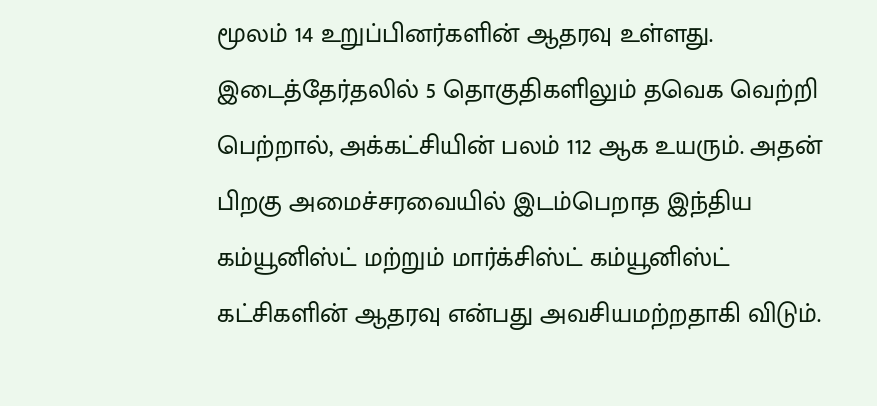மூலம் 14 உறுப்பினர்களின் ஆதரவு உள்ளது. இடைத்தேர்தலில் 5 தொகுதிகளிலும் தவெக வெற்றி பெற்றால், அக்கட்சியின் பலம் 112 ஆக உயரும். அதன் பிறகு அமைச்சரவையில் இடம்பெறாத இந்திய கம்யூனிஸ்ட் மற்றும் மார்க்சிஸ்ட் கம்யூனிஸ்ட் கட்சிகளின் ஆதரவு என்பது அவசியமற்றதாகி விடும்.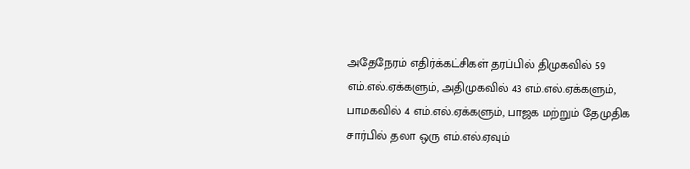அதேநேரம் எதிர்க்கட்சிகள் தரப்பில் திமுகவில் 59 எம்.எல்.ஏக்களும், அதிமுகவில் 43 எம்.எல்.ஏக்களும், பாமகவில் 4 எம்.எல்.ஏக்களும், பாஜக மற்றும் தேமுதிக சார்பில் தலா ஒரு எம்.எல்.ஏவும்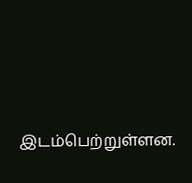இடம்பெற்றுள்ளன.